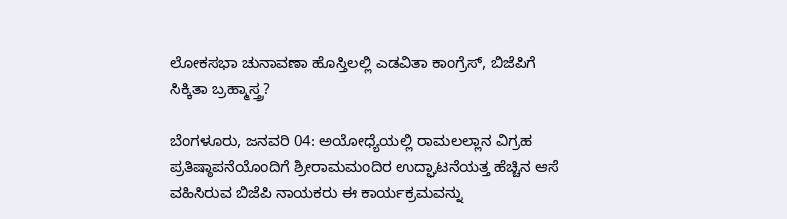ಲೋಕಸಭಾ ಚುನಾವಣಾ ಹೊಸ್ತಿಲಲ್ಲಿ ಎಡವಿತಾ ಕಾಂಗ್ರೆಸ್‌, ಬಿಜೆಪಿಗೆ ಸಿಕ್ಕಿತಾ ಬ್ರಹ್ಮಾಸ್ತ್ರ?

ಬೆಂಗಳೂರು, ಜನವರಿ 04: ಅಯೋಧ್ಯೆಯಲ್ಲಿ ರಾಮಲಲ್ಲಾನ ವಿಗ್ರಹ ಪ್ರತಿಷ್ಠಾಪನೆಯೊಂದಿಗೆ ಶ್ರೀರಾಮಮಂದಿರ ಉದ್ಘಾಟನೆಯತ್ತ ಹೆಚ್ಚಿನ ಆಸೆ ವಹಿಸಿರುವ ಬಿಜೆಪಿ ನಾಯಕರು ಈ ಕಾರ್ಯಕ್ರಮವನ್ನು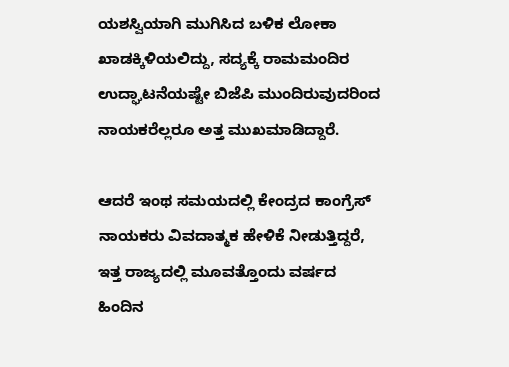ಯಶಸ್ವಿಯಾಗಿ ಮುಗಿಸಿದ ಬಳಿಕ ಲೋಕಾ ಖಾಡಕ್ಕಿಳಿಯಲಿದ್ದು, ಸದ್ಯಕ್ಕೆ ರಾಮಮಂದಿರ ಉದ್ಘಾಟನೆಯಷ್ಟೇ ಬಿಜೆಪಿ ಮುಂದಿರುವುದರಿಂದ ನಾಯಕರೆಲ್ಲರೂ ಅತ್ತ ಮುಖಮಾಡಿದ್ದಾರೆ.

ಆದರೆ ಇಂಥ ಸಮಯದಲ್ಲಿ ಕೇಂದ್ರದ ಕಾಂಗ್ರೆಸ್ ನಾಯಕರು ವಿವದಾತ್ಮಕ ಹೇಳಿಕೆ ನೀಡುತ್ತಿದ್ದರೆ, ಇತ್ತ ರಾಜ್ಯದಲ್ಲಿ ಮೂವತ್ತೊಂದು ವರ್ಷದ ಹಿಂದಿನ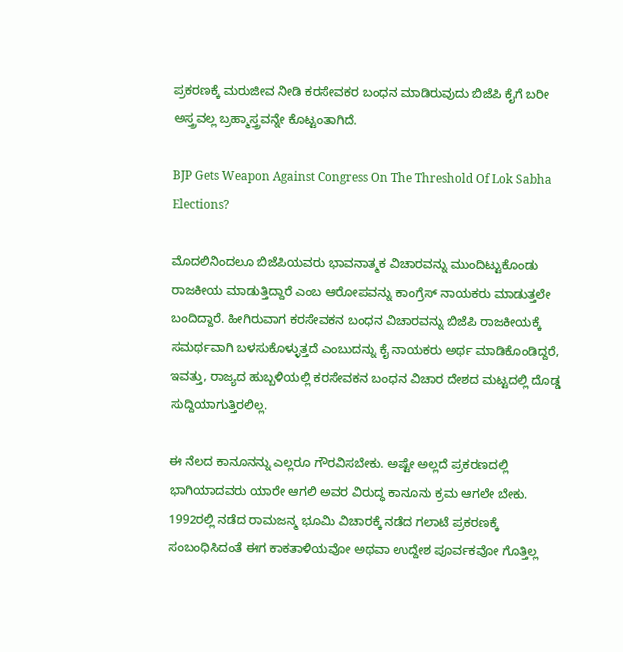ಪ್ರಕರಣಕ್ಕೆ ಮರುಜೀವ ನೀಡಿ ಕರಸೇವಕರ ಬಂಧನ ಮಾಡಿರುವುದು ಬಿಜೆಪಿ ಕೈಗೆ ಬರೀ ಅಸ್ತ್ರವಲ್ಲ ಬ್ರಹ್ಮಾಸ್ತ್ರವನ್ನೇ ಕೊಟ್ಟಂತಾಗಿದೆ.

BJP Gets Weapon Against Congress On The Threshold Of Lok Sabha Elections?

ಮೊದಲಿನಿಂದಲೂ ಬಿಜೆಪಿಯವರು ಭಾವನಾತ್ಮಕ ವಿಚಾರವನ್ನು ಮುಂದಿಟ್ಟುಕೊಂಡು ರಾಜಕೀಯ ಮಾಡುತ್ತಿದ್ದಾರೆ ಎಂಬ ಆರೋಪವನ್ನು ಕಾಂಗ್ರೆಸ್ ನಾಯಕರು ಮಾಡುತ್ತಲೇ ಬಂದಿದ್ದಾರೆ. ಹೀಗಿರುವಾಗ ಕರಸೇವಕನ ಬಂಧನ ವಿಚಾರವನ್ನು ಬಿಜೆಪಿ ರಾಜಕೀಯಕ್ಕೆ ಸಮರ್ಥವಾಗಿ ಬಳಸುಕೊಳ್ಳುತ್ತದೆ ಎಂಬುದನ್ನು ಕೈ ನಾಯಕರು ಅರ್ಥ ಮಾಡಿಕೊಂಡಿದ್ದರೆ, ಇವತ್ತು, ರಾಜ್ಯದ ಹುಬ್ಬಳಿಯಲ್ಲಿ ಕರಸೇವಕನ ಬಂಧನ ವಿಚಾರ ದೇಶದ ಮಟ್ಟದಲ್ಲಿ ದೊಡ್ಡ ಸುದ್ದಿಯಾಗುತ್ತಿರಲಿಲ್ಲ.

ಈ ನೆಲದ ಕಾನೂನನ್ನು ಎಲ್ಲರೂ ಗೌರವಿಸಬೇಕು. ಅಷ್ಟೇ ಅಲ್ಲದೆ ಪ್ರಕರಣದಲ್ಲಿ ಭಾಗಿಯಾದವರು ಯಾರೇ ಆಗಲಿ ಅವರ ವಿರುದ್ಧ ಕಾನೂನು ಕ್ರಮ ಆಗಲೇ ಬೇಕು. 1992ರಲ್ಲಿ ನಡೆದ ರಾಮಜನ್ಮ ಭೂಮಿ ವಿಚಾರಕ್ಕೆ ನಡೆದ ಗಲಾಟೆ ಪ್ರಕರಣಕ್ಕೆ ಸಂಬಂಧಿಸಿದಂತೆ ಈಗ ಕಾಕತಾಳಿಯವೋ ಅಥವಾ ಉದ್ದೇಶ ಪೂರ್ವಕವೋ ಗೊತ್ತಿಲ್ಲ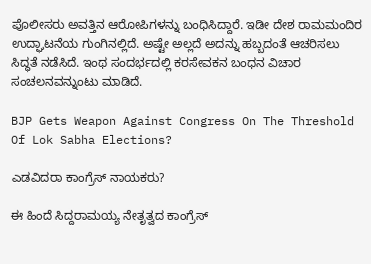ಪೊಲೀಸರು ಅವತ್ತಿನ ಆರೋಪಿಗಳನ್ನು ಬಂಧಿಸಿದ್ದಾರೆ. ಇಡೀ ದೇಶ ರಾಮಮಂದಿರ ಉದ್ಘಾಟನೆಯ ಗುಂಗಿನಲ್ಲಿದೆ. ಅಷ್ಟೇ ಅಲ್ಲದೆ ಅದನ್ನು ಹಬ್ಬದಂತೆ ಆಚರಿಸಲು ಸಿದ್ಧತೆ ನಡೆಸಿದೆ. ಇಂಥ ಸಂದರ್ಭದಲ್ಲಿ ಕರಸೇವಕನ ಬಂಧನ ವಿಚಾರ ಸಂಚಲನವನ್ನುಂಟು ಮಾಡಿದೆ.

BJP Gets Weapon Against Congress On The Threshold Of Lok Sabha Elections?

ಎಡವಿದರಾ ಕಾಂಗ್ರೆಸ್ ನಾಯಕರು?

ಈ ಹಿಂದೆ ಸಿದ್ದರಾಮಯ್ಯ ನೇತೃತ್ವದ ಕಾಂಗ್ರೆಸ್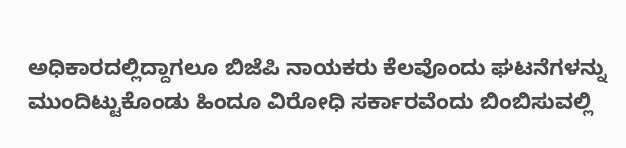ಅಧಿಕಾರದಲ್ಲಿದ್ದಾಗಲೂ ಬಿಜೆಪಿ ನಾಯಕರು ಕೆಲವೊಂದು ಘಟನೆಗಳನ್ನು ಮುಂದಿಟ್ಟುಕೊಂಡು ಹಿಂದೂ ವಿರೋಧಿ ಸರ್ಕಾರವೆಂದು ಬಿಂಬಿಸುವಲ್ಲಿ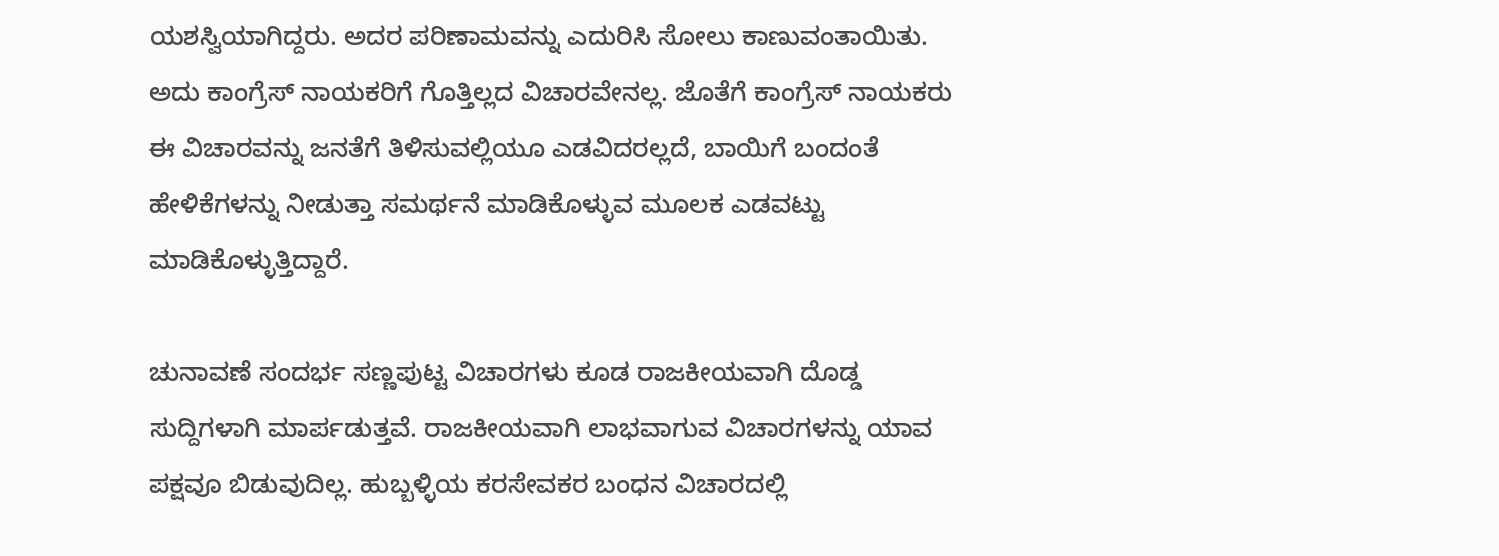ಯಶಸ್ವಿಯಾಗಿದ್ದರು. ಅದರ ಪರಿಣಾಮವನ್ನು ಎದುರಿಸಿ ಸೋಲು ಕಾಣುವಂತಾಯಿತು. ಅದು ಕಾಂಗ್ರೆಸ್ ನಾಯಕರಿಗೆ ಗೊತ್ತಿಲ್ಲದ ವಿಚಾರವೇನಲ್ಲ. ಜೊತೆಗೆ ಕಾಂಗ್ರೆಸ್ ನಾಯಕರು ಈ ವಿಚಾರವನ್ನು ಜನತೆಗೆ ತಿಳಿಸುವಲ್ಲಿಯೂ ಎಡವಿದರಲ್ಲದೆ, ಬಾಯಿಗೆ ಬಂದಂತೆ ಹೇಳಿಕೆಗಳನ್ನು ನೀಡುತ್ತಾ ಸಮರ್ಥನೆ ಮಾಡಿಕೊಳ್ಳುವ ಮೂಲಕ ಎಡವಟ್ಟು ಮಾಡಿಕೊಳ್ಳುತ್ತಿದ್ದಾರೆ.

ಚುನಾವಣೆ ಸಂದರ್ಭ ಸಣ್ಣಪುಟ್ಟ ವಿಚಾರಗಳು ಕೂಡ ರಾಜಕೀಯವಾಗಿ ದೊಡ್ಡ ಸುದ್ದಿಗಳಾಗಿ ಮಾರ್ಪಡುತ್ತವೆ. ರಾಜಕೀಯವಾಗಿ ಲಾಭವಾಗುವ ವಿಚಾರಗಳನ್ನು ಯಾವ ಪಕ್ಷವೂ ಬಿಡುವುದಿಲ್ಲ. ಹುಬ್ಬಳ್ಳಿಯ ಕರಸೇವಕರ ಬಂಧನ ವಿಚಾರದಲ್ಲಿ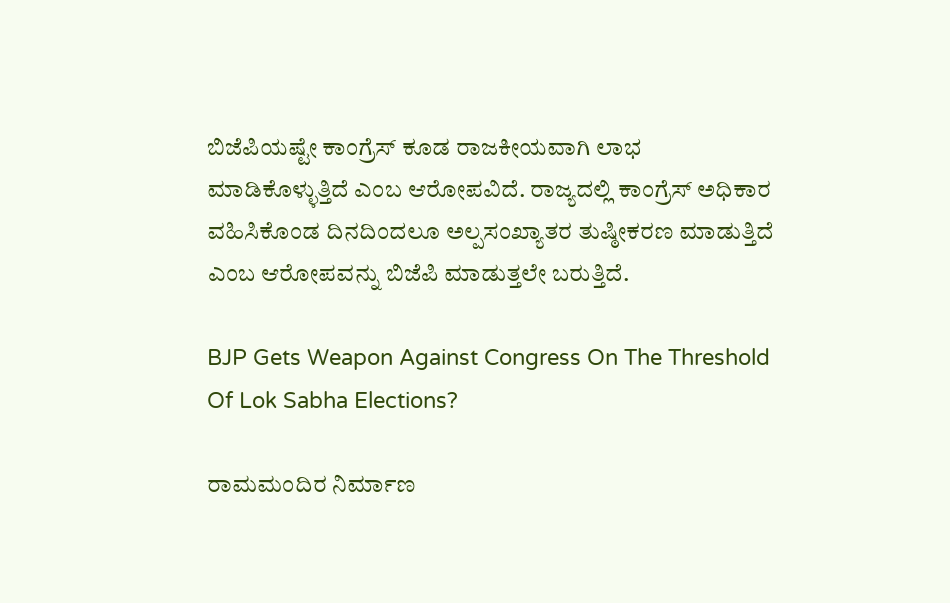ಬಿಜೆಪಿಯಷ್ಟೇ ಕಾಂಗ್ರೆಸ್ ಕೂಡ ರಾಜಕೀಯವಾಗಿ ಲಾಭ ಮಾಡಿಕೊಳ್ಳುತ್ತಿದೆ ಎಂಬ ಆರೋಪವಿದೆ. ರಾಜ್ಯದಲ್ಲಿ ಕಾಂಗ್ರೆಸ್ ಅಧಿಕಾರ ವಹಿಸಿಕೊಂಡ ದಿನದಿಂದಲೂ ಅಲ್ಪಸಂಖ್ಯಾತರ ತುಷ್ಠೀಕರಣ ಮಾಡುತ್ತಿದೆ ಎಂಬ ಆರೋಪವನ್ನು ಬಿಜೆಪಿ ಮಾಡುತ್ತಲೇ ಬರುತ್ತಿದೆ.

BJP Gets Weapon Against Congress On The Threshold Of Lok Sabha Elections?

ರಾಮಮಂದಿರ ನಿರ್ಮಾಣ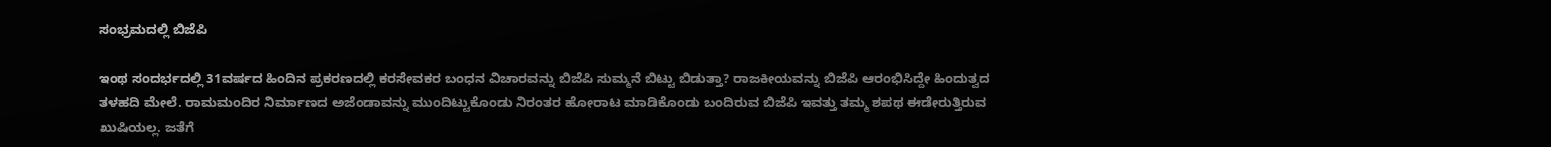ಸಂಭ್ರಮದಲ್ಲಿ ಬಿಜೆಪಿ

ಇಂಥ ಸಂದರ್ಭದಲ್ಲಿ 31ವರ್ಷದ ಹಿಂದಿನ ಪ್ರಕರಣದಲ್ಲಿ ಕರಸೇವಕರ ಬಂಧನ ವಿಚಾರವನ್ನು ಬಿಜೆಪಿ ಸುಮ್ಮನೆ ಬಿಟ್ಟು ಬಿಡುತ್ತಾ? ರಾಜಕೀಯವನ್ನು ಬಿಜೆಪಿ ಆರಂಭಿಸಿದ್ದೇ ಹಿಂದುತ್ವದ ತಳಹದಿ ಮೇಲೆ. ರಾಮಮಂದಿರ ನಿರ್ಮಾಣದ ಅಜೆಂಡಾವನ್ನು ಮುಂದಿಟ್ಟುಕೊಂಡು ನಿರಂತರ ಹೋರಾಟ ಮಾಡಿಕೊಂಡು ಬಂದಿರುವ ಬಿಜೆಪಿ ಇವತ್ತು ತಮ್ಮ ಶಪಥ ಈಡೇರುತ್ತಿರುವ ಖುಷಿಯಲ್ಲ. ಜತೆಗೆ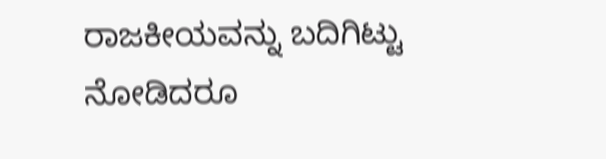ರಾಜಕೀಯವನ್ನು ಬದಿಗಿಟ್ಟು ನೋಡಿದರೂ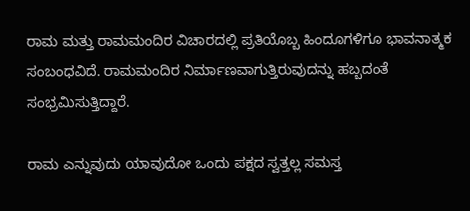ರಾಮ ಮತ್ತು ರಾಮಮಂದಿರ ವಿಚಾರದಲ್ಲಿ ಪ್ರತಿಯೊಬ್ಬ ಹಿಂದೂಗಳಿಗೂ ಭಾವನಾತ್ಮಕ ಸಂಬಂಧವಿದೆ. ರಾಮಮಂದಿರ ನಿರ್ಮಾಣವಾಗುತ್ತಿರುವುದನ್ನು ಹಬ್ಬದಂತೆ ಸಂಭ್ರಮಿಸುತ್ತಿದ್ದಾರೆ.

ರಾಮ ಎನ್ನುವುದು ಯಾವುದೋ ಒಂದು ಪಕ್ಷದ ಸ್ವತ್ತಲ್ಲ ಸಮಸ್ತ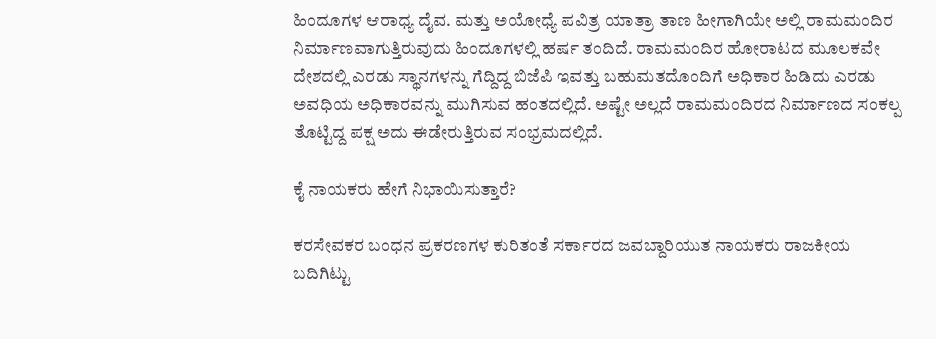ಹಿಂದೂಗಳ ಆರಾಧ್ಯ ದೈವ. ಮತ್ತು ಅಯೋಧ್ಯೆ ಪವಿತ್ರ ಯಾತ್ರಾ ತಾಣ ಹೀಗಾಗಿಯೇ ಅಲ್ಲಿ ರಾಮಮಂದಿರ ನಿರ್ಮಾಣವಾಗುತ್ತಿರುವುದು ಹಿಂದೂಗಳಲ್ಲಿ ಹರ್ಷ ತಂದಿದೆ. ರಾಮಮಂದಿರ ಹೋರಾಟದ ಮೂಲಕವೇ ದೇಶದಲ್ಲಿ ಎರಡು ಸ್ಥಾನಗಳನ್ನು ಗೆದ್ದಿದ್ದ ಬಿಜೆಪಿ ಇವತ್ತು ಬಹುಮತದೊಂದಿಗೆ ಅಧಿಕಾರ ಹಿಡಿದು ಎರಡು ಅವಧಿಯ ಅಧಿಕಾರವನ್ನು ಮುಗಿಸುವ ಹಂತದಲ್ಲಿದೆ. ಅಷ್ಟೇ ಅಲ್ಲದೆ ರಾಮಮಂದಿರದ ನಿರ್ಮಾಣದ ಸಂಕಲ್ಪ ತೊಟ್ಟಿದ್ದ ಪಕ್ಷ ಅದು ಈಡೇರುತ್ತಿರುವ ಸಂಭ್ರಮದಲ್ಲಿದೆ.

ಕೈ ನಾಯಕರು ಹೇಗೆ ನಿಭಾಯಿಸುತ್ತಾರೆ?

ಕರಸೇವಕರ ಬಂಧನ ಪ್ರಕರಣಗಳ ಕುರಿತಂತೆ ಸರ್ಕಾರದ ಜವಬ್ದಾರಿಯುತ ನಾಯಕರು ರಾಜಕೀಯ ಬದಿಗಿಟ್ಟು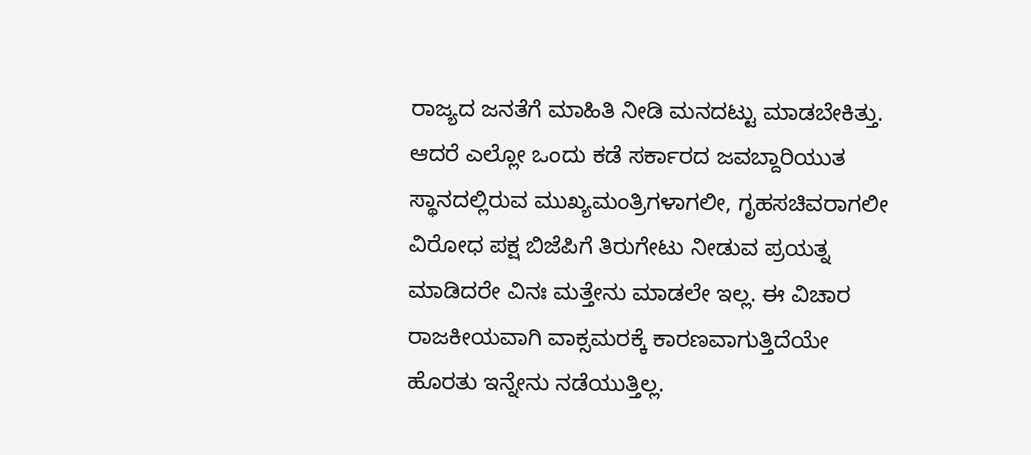ರಾಜ್ಯದ ಜನತೆಗೆ ಮಾಹಿತಿ ನೀಡಿ ಮನದಟ್ಟು ಮಾಡಬೇಕಿತ್ತು. ಆದರೆ ಎಲ್ಲೋ ಒಂದು ಕಡೆ ಸರ್ಕಾರದ ಜವಬ್ದಾರಿಯುತ ಸ್ಥಾನದಲ್ಲಿರುವ ಮುಖ್ಯಮಂತ್ರಿಗಳಾಗಲೀ, ಗೃಹಸಚಿವರಾಗಲೀ ವಿರೋಧ ಪಕ್ಷ ಬಿಜೆಪಿಗೆ ತಿರುಗೇಟು ನೀಡುವ ಪ್ರಯತ್ನ ಮಾಡಿದರೇ ವಿನಃ ಮತ್ತೇನು ಮಾಡಲೇ ಇಲ್ಲ. ಈ ವಿಚಾರ ರಾಜಕೀಯವಾಗಿ ವಾಕ್ಸಮರಕ್ಕೆ ಕಾರಣವಾಗುತ್ತಿದೆಯೇ ಹೊರತು ಇನ್ನೇನು ನಡೆಯುತ್ತಿಲ್ಲ.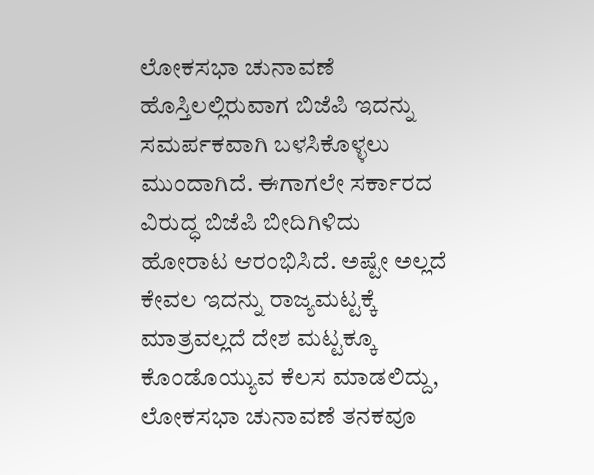ಲೋಕಸಭಾ ಚುನಾವಣೆ ಹೊಸ್ತಿಲಲ್ಲಿರುವಾಗ ಬಿಜೆಪಿ ಇದನ್ನು ಸಮರ್ಪಕವಾಗಿ ಬಳಸಿಕೊಳ್ಳಲು ಮುಂದಾಗಿದೆ. ಈಗಾಗಲೇ ಸರ್ಕಾರದ ವಿರುದ್ಧ ಬಿಜೆಪಿ ಬೀದಿಗಿಳಿದು ಹೋರಾಟ ಆರಂಭಿಸಿದೆ. ಅಷ್ಟೇ ಅಲ್ಲದೆ ಕೇವಲ ಇದನ್ನು ರಾಜ್ಯಮಟ್ಟಕ್ಕೆ ಮಾತ್ರವಲ್ಲದೆ ದೇಶ ಮಟ್ಟಕ್ಕೂ ಕೊಂಡೊಯ್ಯುವ ಕೆಲಸ ಮಾಡಲಿದ್ದು, ಲೋಕಸಭಾ ಚುನಾವಣೆ ತನಕವೂ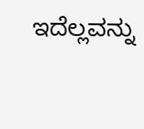ಇದೆಲ್ಲವನ್ನು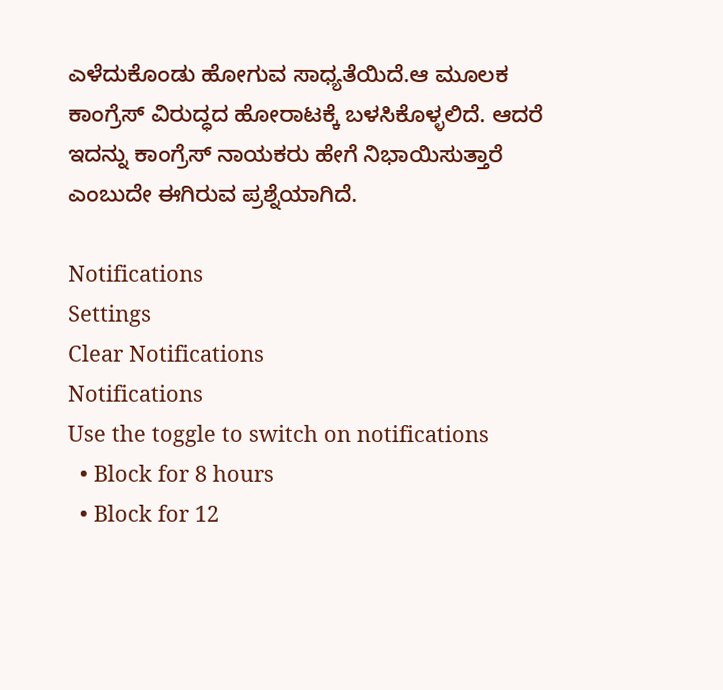ಎಳೆದುಕೊಂಡು ಹೋಗುವ ಸಾಧ್ಯತೆಯಿದೆ.ಆ ಮೂಲಕ ಕಾಂಗ್ರೆಸ್ ವಿರುದ್ಧದ ಹೋರಾಟಕ್ಕೆ ಬಳಸಿಕೊಳ್ಳಲಿದೆ. ಆದರೆ ಇದನ್ನು ಕಾಂಗ್ರೆಸ್ ನಾಯಕರು ಹೇಗೆ ನಿಭಾಯಿಸುತ್ತಾರೆ ಎಂಬುದೇ ಈಗಿರುವ ಪ್ರಶ್ನೆಯಾಗಿದೆ.

Notifications
Settings
Clear Notifications
Notifications
Use the toggle to switch on notifications
  • Block for 8 hours
  • Block for 12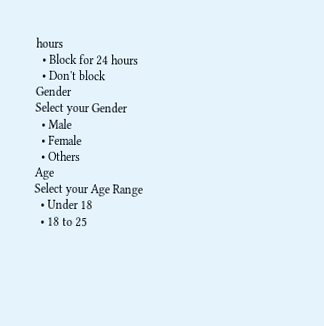hours
  • Block for 24 hours
  • Don't block
Gender
Select your Gender
  • Male
  • Female
  • Others
Age
Select your Age Range
  • Under 18
  • 18 to 25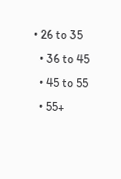• 26 to 35
  • 36 to 45
  • 45 to 55
  • 55+